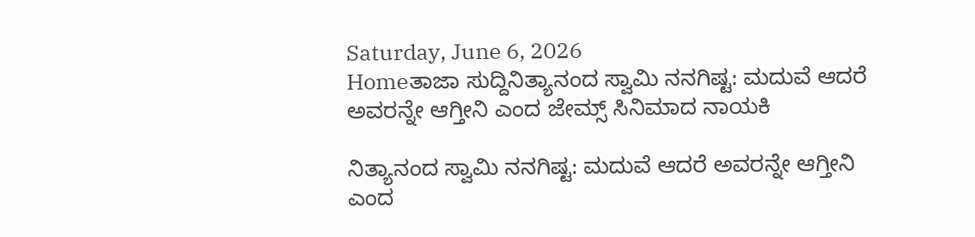Saturday, June 6, 2026
Homeತಾಜಾ ಸುದ್ದಿನಿತ್ಯಾನಂದ ಸ್ವಾಮಿ ನನಗಿಷ್ಟ: ಮದುವೆ ಆದರೆ ಅವರನ್ನೇ ಆಗ್ತೀನಿ ಎಂದ ಜೇಮ್ಸ್ ಸಿನಿಮಾದ ನಾಯಕಿ

ನಿತ್ಯಾನಂದ ಸ್ವಾಮಿ ನನಗಿಷ್ಟ: ಮದುವೆ ಆದರೆ ಅವರನ್ನೇ ಆಗ್ತೀನಿ ಎಂದ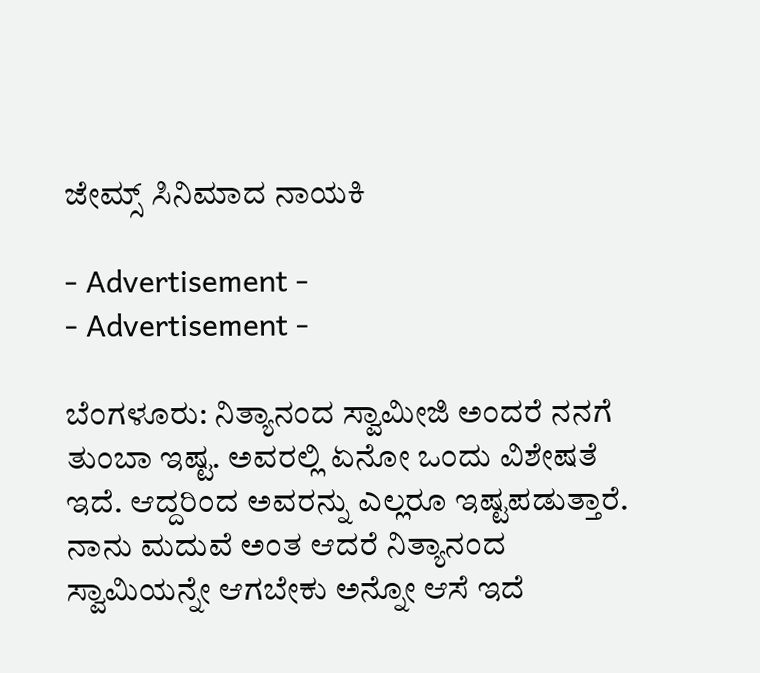ಜೇಮ್ಸ್ ಸಿನಿಮಾದ ನಾಯಕಿ

- Advertisement -
- Advertisement -

ಬೆಂಗಳೂರು: ನಿತ್ಯಾನಂದ ಸ್ವಾಮೀಜಿ ಅಂದರೆ ನನಗೆ ತುಂಬಾ ಇಷ್ಟ. ಅವರಲ್ಲಿ ಏನೋ ಒಂದು ವಿಶೇಷತೆ ಇದೆ. ಆದ್ದರಿಂದ ಅವರನ್ನು ಎಲ್ಲರೂ ಇಷ್ಟಪಡುತ್ತಾರೆ. ನಾನು ಮದುವೆ ಅಂತ ಆದರೆ ನಿತ್ಯಾನಂದ ಸ್ವಾಮಿಯನ್ನೇ ಆಗಬೇಕು ಅನ್ನೋ ಆಸೆ ಇದೆ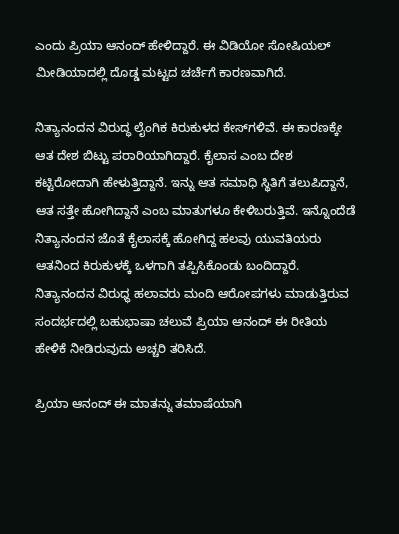ಎಂದು ಪ್ರಿಯಾ ಆನಂದ್‌ ಹೇಳಿದ್ದಾರೆ. ಈ ವಿಡಿಯೋ ಸೋಷಿಯಲ್‌ ಮೀಡಿಯಾದಲ್ಲಿ ದೊಡ್ಡ ಮಟ್ಟದ ಚರ್ಚೆಗೆ ಕಾರಣವಾಗಿದೆ.

ನಿತ್ಯಾನಂದನ ವಿರುದ್ಧ ಲೈಂಗಿಕ ಕಿರುಕುಳದ ಕೇಸ್‌ಗಳಿವೆ. ಈ ಕಾರಣಕ್ಕೇ ಆತ ದೇಶ ಬಿಟ್ಟು ಪರಾರಿಯಾಗಿದ್ದಾರೆ. ಕೈಲಾಸ ಎಂಬ ದೇಶ ಕಟ್ಟಿರೋದಾಗಿ ಹೇಳುತ್ತಿದ್ದಾನೆ. ಇನ್ನು ಆತ ಸಮಾಧಿ ಸ್ಥಿತಿಗೆ ತಲುಪಿದ್ದಾನೆ, ಆತ ಸತ್ತೇ ಹೋಗಿದ್ದಾನೆ ಎಂಬ ಮಾತುಗಳೂ ಕೇಳಿಬರುತ್ತಿವೆ. ಇನ್ನೊಂದೆಡೆ ನಿತ್ಯಾನಂದನ ಜೊತೆ ಕೈಲಾಸಕ್ಕೆ ಹೋಗಿದ್ದ ಹಲವು ಯುವತಿಯರು ಆತನಿಂದ ಕಿರುಕುಳಕ್ಕೆ ಒಳಗಾಗಿ ತಪ್ಪಿಸಿಕೊಂಡು ಬಂದಿದ್ದಾರೆ. ನಿತ್ಯಾನಂದನ ವಿರುಧ್ಧ ಹಲಾವರು ಮಂದಿ ಆರೋಪಗಳು ಮಾಡುತ್ತಿರುವ ಸಂದರ್ಭದಲ್ಲಿ ಬಹುಭಾಷಾ ಚಲುವೆ ಪ್ರಿಯಾ ಆನಂದ್‌ ಈ ರೀತಿಯ ಹೇಳಿಕೆ ನೀಡಿರುವುದು ಅಚ್ಚರಿ ತರಿಸಿದೆ.

ಪ್ರಿಯಾ ಆನಂದ್‌ ಈ ಮಾತನ್ನು ತಮಾಷೆಯಾಗಿ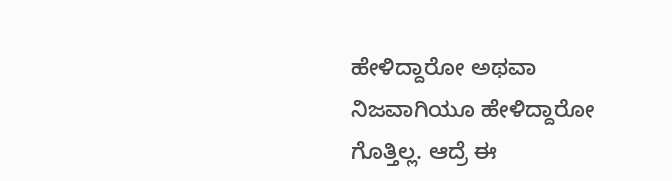ಹೇಳಿದ್ದಾರೋ ಅಥವಾ ನಿಜವಾಗಿಯೂ ಹೇಳಿದ್ದಾರೋ ಗೊತ್ತಿಲ್ಲ. ಆದ್ರೆ ಈ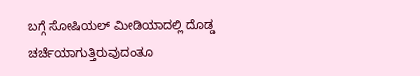ಬಗ್ಗೆ ಸೋಷಿಯಲ್‌ ಮೀಡಿಯಾದಲ್ಲಿ ದೊಡ್ಡ ಚರ್ಚೆಯಾಗುತ್ತಿರುವುದಂತೂ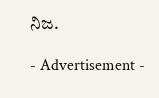ನಿಜ.

- Advertisement -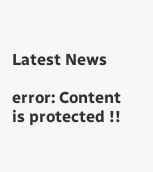Latest News

error: Content is protected !!